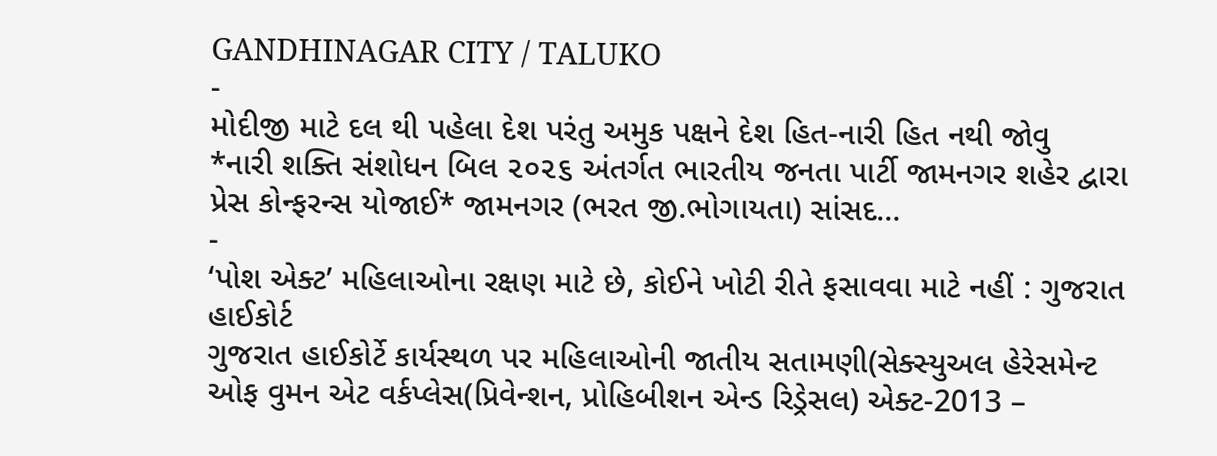GANDHINAGAR CITY / TALUKO
-
મોદીજી માટે દલ થી પહેલા દેશ પરંતુ અમુક પક્ષને દેશ હિત-નારી હિત નથી જોવુ
*નારી શક્તિ સંશોધન બિલ ૨૦૨૬ અંતર્ગત ભારતીય જનતા પાર્ટી જામનગર શહેર દ્વારા પ્રેસ કોન્ફરન્સ યોજાઈ* જામનગર (ભરત જી.ભોગાયતા) સાંસદ…
-
‘પોશ એક્ટ’ મહિલાઓના રક્ષણ માટે છે, કોઈને ખોટી રીતે ફસાવવા માટે નહીં : ગુજરાત હાઈકોર્ટ
ગુજરાત હાઈકોર્ટે કાર્યસ્થળ પર મહિલાઓની જાતીય સતામણી(સેક્સ્યુઅલ હેરેસમેન્ટ ઓફ વુમન એટ વર્કપ્લેસ(પ્રિવેન્શન, પ્રોહિબીશન એન્ડ રિડ્રેસલ) એક્ટ-2013 –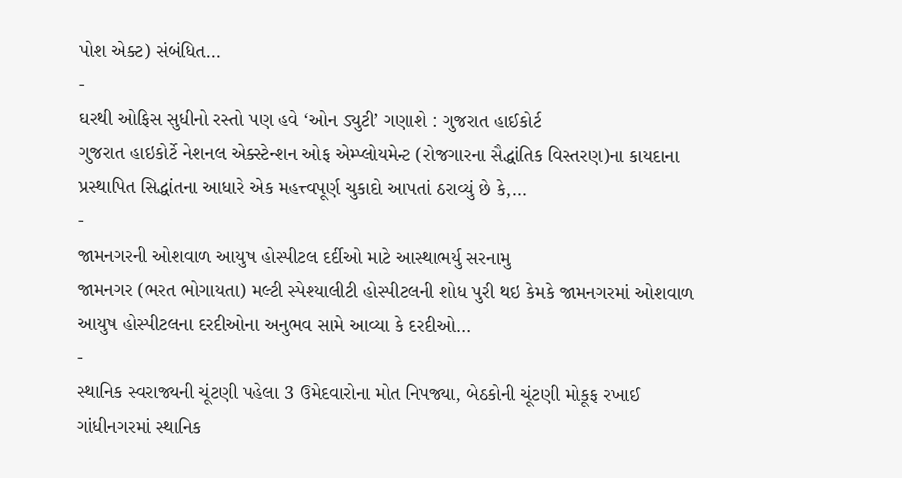પોશ એક્ટ) સંબંધિત…
-
ઘરથી ઓફિસ સુધીનો રસ્તો પણ હવે ‘ઓન ડ્યુટી’ ગણાશે : ગુજરાત હાઈકોર્ટ
ગુજરાત હાઇકોર્ટે નેશનલ એક્સ્ટેન્શન ઓફ એમ્પ્લોયમેન્ટ (રોજગારના સૈદ્ધાંતિક વિસ્તરણ)ના કાયદાના પ્રસ્થાપિત સિદ્ધાંતના આધારે એક મહત્ત્વપૂર્ણ ચુકાદો આપતાં ઠરાવ્યું છે કે,…
-
જામનગરની ઓશવાળ આયુષ હોસ્પીટલ દર્દીઓ માટે આસ્થાભર્યુ સરનામુ
જામનગર (ભરત ભોગાયતા) મલ્ટી સ્પેશ્યાલીટી હોસ્પીટલની શોધ પુરી થઇ કેમકે જામનગરમાં ઓશવાળ આયુષ હોસ્પીટલના દરદીઓના અનુભવ સામે આવ્યા કે દરદીઓ…
-
સ્થાનિક સ્વરાજ્યની ચૂંટણી પહેલા 3 ઉમેદવારોના મોત નિપજ્યા, બેઠકોની ચૂંટણી મોકૂફ રખાઈ
ગાંધીનગરમાં સ્થાનિક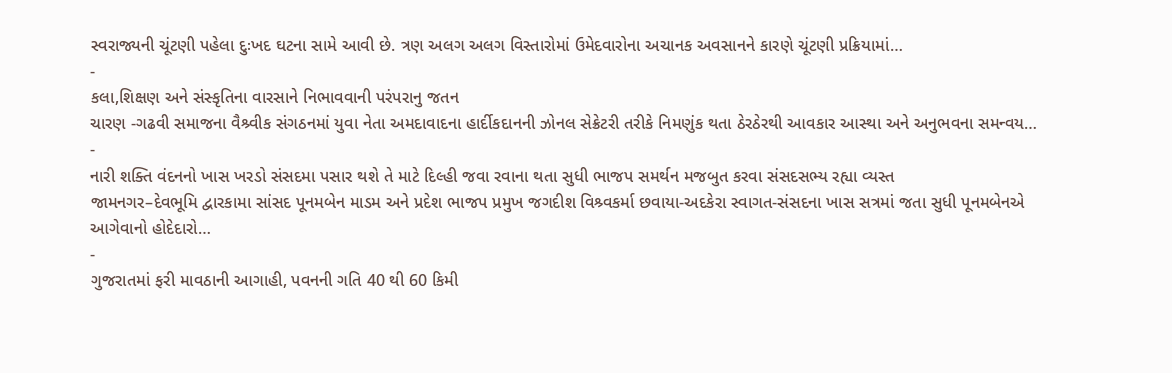સ્વરાજ્યની ચૂંટણી પહેલા દુઃખદ ઘટના સામે આવી છે. ત્રણ અલગ અલગ વિસ્તારોમાં ઉમેદવારોના અચાનક અવસાનને કારણે ચૂંટણી પ્રક્રિયામાં…
-
કલા,શિક્ષણ અને સંસ્કૃતિના વારસાને નિભાવવાની પરંપરાનુ જતન
ચારણ -ગઢવી સમાજના વૈશ્ર્વીક સંગઠનમાં યુવા નેતા અમદાવાદના હાર્દીકદાનની ઝોનલ સેક્રેટરી તરીકે નિમણુંક થતા ઠેરઠેરથી આવકાર આસ્થા અને અનુભવના સમન્વય…
-
નારી શક્તિ વંદનનો ખાસ ખરડો સંસદમા પસાર થશે તે માટે દિલ્હી જવા રવાના થતા સુધી ભાજપ સમર્થન મજબુત કરવા સંસદસભ્ય રહ્યા વ્યસ્ત
જામનગર–દેવભૂમિ દ્વારકામા સાંસદ પૂનમબેન માડમ અને પ્રદેશ ભાજપ પ્રમુખ જગદીશ વિશ્ર્વકર્મા છવાયા-અદકેરા સ્વાગત-સંસદના ખાસ સત્રમાં જતા સુધી પૂનમબેનએ આગેવાનો હોદેદારો…
-
ગુજરાતમાં ફરી માવઠાની આગાહી, પવનની ગતિ 40 થી 60 કિમી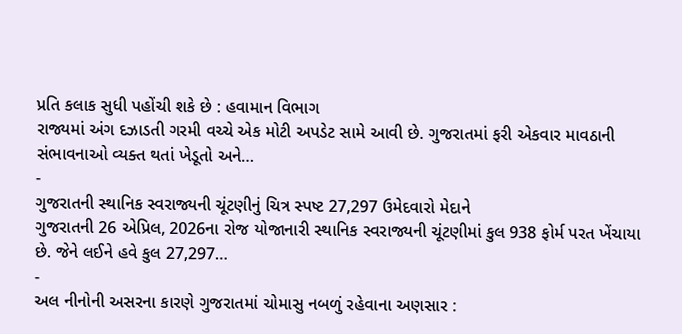પ્રતિ કલાક સુધી પહોંચી શકે છે : હવામાન વિભાગ
રાજ્યમાં અંગ દઝાડતી ગરમી વચ્ચે એક મોટી અપડેટ સામે આવી છે. ગુજરાતમાં ફરી એકવાર માવઠાની સંભાવનાઓ વ્યક્ત થતાં ખેડૂતો અને…
-
ગુજરાતની સ્થાનિક સ્વરાજ્યની ચૂંટણીનું ચિત્ર સ્પષ્ટ 27,297 ઉમેદવારો મેદાને
ગુજરાતની 26 એપ્રિલ, 2026ના રોજ યોજાનારી સ્થાનિક સ્વરાજ્યની ચૂંટણીમાં કુલ 938 ફોર્મ પરત ખેંચાયા છે. જેને લઈને હવે કુલ 27,297…
-
અલ નીનોની અસરના કારણે ગુજરાતમાં ચોમાસુ નબળું રહેવાના અણસાર :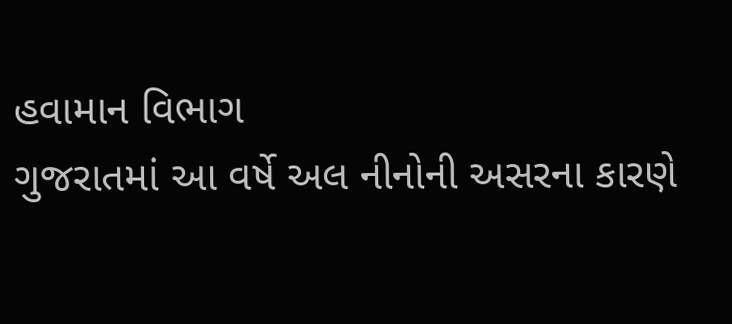હવામાન વિભાગ
ગુજરાતમાં આ વર્ષે અલ નીનોની અસરના કારણે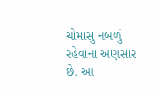ચોમાસુ નબળું રહેવાના અણસાર છે. આ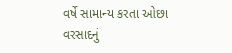વર્ષે સામાન્ય કરતા ઓછા વરસાદનું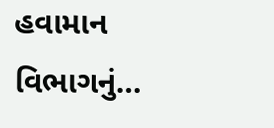હવામાન વિભાગનું…